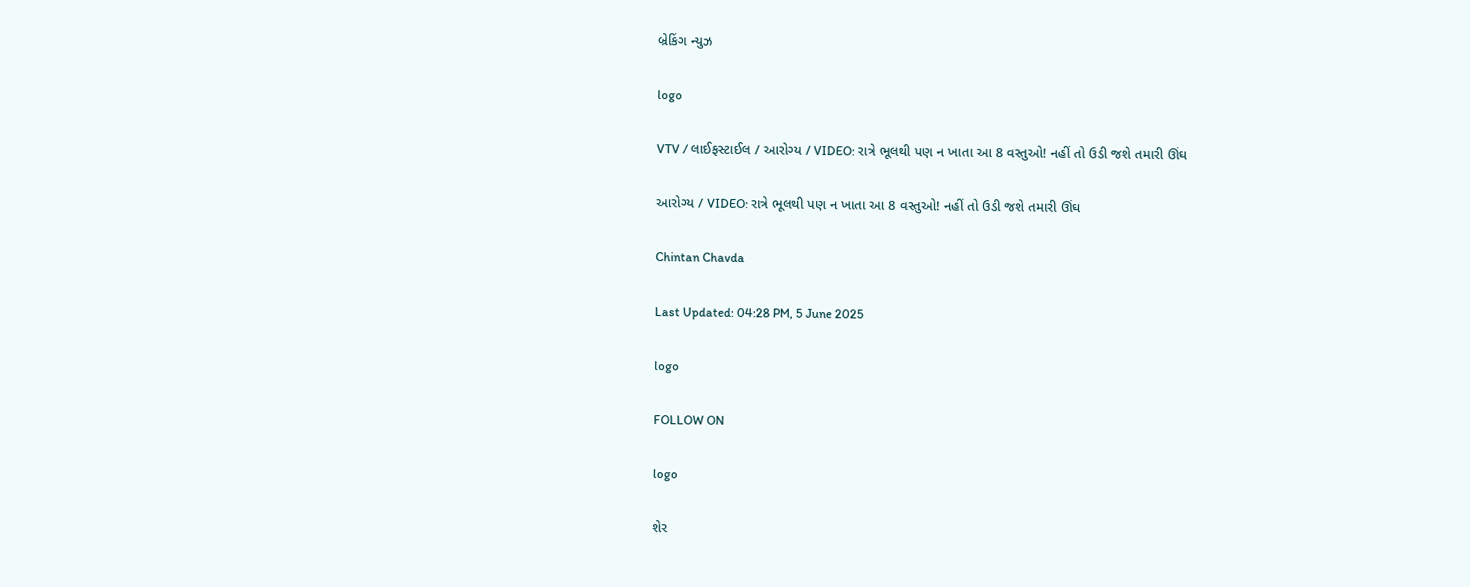બ્રેકિંગ ન્યુઝ

logo

VTV / લાઈફસ્ટાઈલ / આરોગ્ય / VIDEO: રાત્રે ભૂલથી પણ ન ખાતા આ 8 વસ્તુઓ! નહીં તો ઉડી જશે તમારી ઊંઘ

આરોગ્ય / VIDEO: રાત્રે ભૂલથી પણ ન ખાતા આ 8 વસ્તુઓ! નહીં તો ઉડી જશે તમારી ઊંઘ

Chintan Chavda

Last Updated: 04:28 PM, 5 June 2025

logo

FOLLOW ON

logo

શેર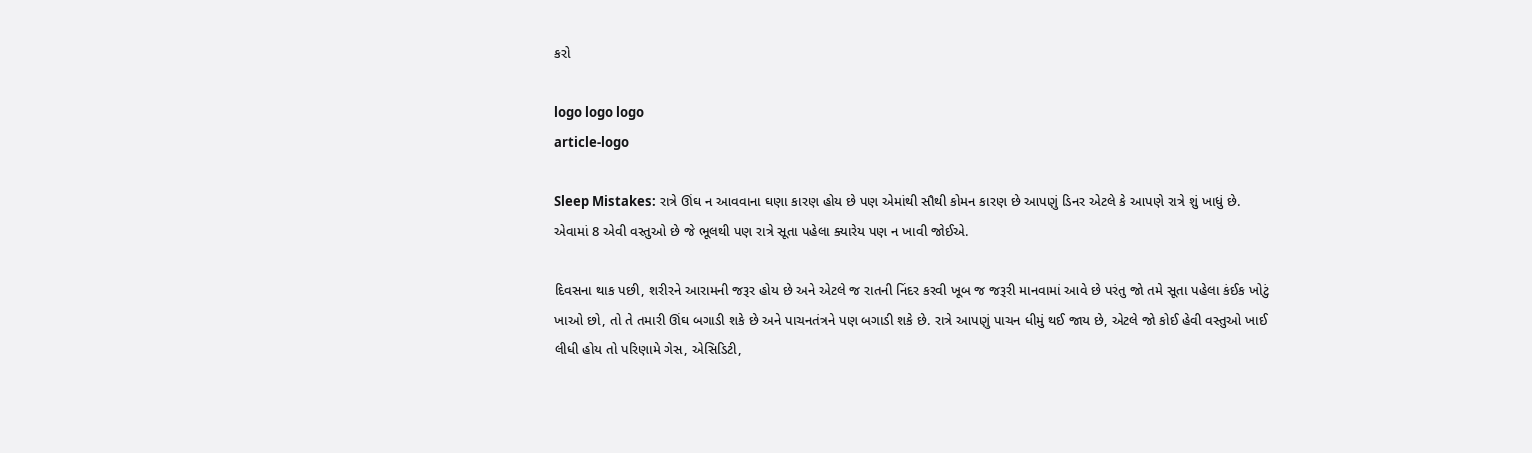કરો

logo logo logo
article-logo

Sleep Mistakes: રાત્રે ઊંઘ ન આવવાના ઘણા કારણ હોય છે પણ એમાંથી સૌથી કોમન કારણ છે આપણું ડિનર એટલે કે આપણે રાત્રે શું ખાધું છે. એવામાં 8 એવી વસ્તુઓ છે જે ભૂલથી પણ રાત્રે સૂતા પહેલા ક્યારેય પણ ન ખાવી જોઈએ.

દિવસના થાક પછી, શરીરને આરામની જરૂર હોય છે અને એટલે જ રાતની નિંદર કરવી ખૂબ જ જરૂરી માનવામાં આવે છે પરંતુ જો તમે સૂતા પહેલા કંઈક ખોટું ખાઓ છો, તો તે તમારી ઊંઘ બગાડી શકે છે અને પાચનતંત્રને પણ બગાડી શકે છે. રાત્રે આપણું પાચન ધીમું થઈ જાય છે, એટલે જો કોઈ હેવી વસ્તુઓ ખાઈ લીધી હોય તો પરિણામે ગેસ, એસિડિટી,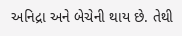અનિદ્રા અને બેચેની થાય છે. તેથી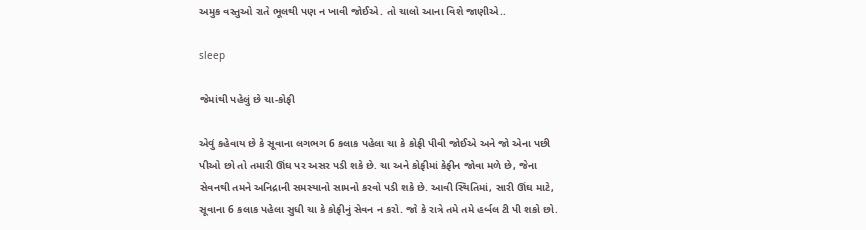અમુક વસ્તુઓ રાતે ભૂલથી પણ ન ખાવી જોઈએ. તો ચાલો આના વિશે જાણીએ..

sleep

જેમાંથી પહેલું છે ચા-કોફી

એવું કહેવાય છે કે સૂવાના લગભગ 6 કલાક પહેલા ચા કે કોફી પીવી જોઈએ અને જો એના પછી પીઓ છો તો તમારી ઊંઘ પર અસર પડી શકે છે. ચા અને કોફીમાં કેફીન જોવા મળે છે, જેના સેવનથી તમને અનિદ્રાની સમસ્યાનો સામનો કરવો પડી શકે છે. આવી સ્થિતિમાં, સારી ઊંઘ માટે, સૂવાના 6 કલાક પહેલા સુધી ચા કે કોફીનું સેવન ન કરો. જો કે રાત્રે તમે તમે હર્બલ ટી પી શકો છો.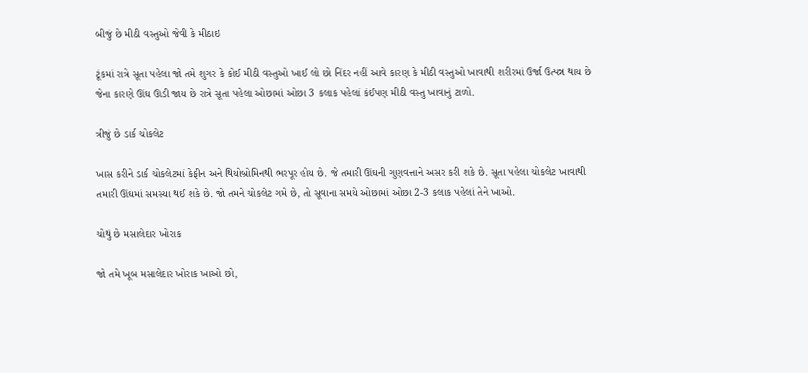બીજું છે મીઠી વસ્તુઓ જેવી કે મીઠાઇ

ટૂંકમાં રાત્રે સૂતા પહેલા જો તમે શુગર કે કોઈ મીઠી વસ્તુઓ ખાઈ લો છો નિંદર નહીં આવે કારણ કે મીઠી વસ્તુઓ ખાવાથી શરીરમાં ઉર્જા ઉત્પન્ન થાય છે જેના કારણે ઊંઘ ઊડી જાય છે રાત્રે સૂતા પહેલા ઓછામાં ઓછા 3 કલાક પહેલાં કંઈપણ મીઠી વસ્તુ ખાવાનું ટાળો.

ત્રીજું છે ડાર્ક ચોકલેટ

ખાસ કરીને ડાર્ક ચોકલેટમાં કેફીન અને થિયોબ્રોમિનથી ભરપૂર હોય છે. જે તમારી ઊંઘની ગુણવત્તાને અસર કરી શકે છે. સૂતા પહેલા ચોકલેટ ખાવાથી તમારી ઊંઘમાં સમસ્યા થઈ શકે છે. જો તમને ચોકલેટ ગમે છે, તો સૂવાના સમયે ઓછામાં ઓછા 2-3 કલાક પહેલાં તેને ખાઓ.

ચોથું છે મસાલેદાર ખોરાક

જો તમે ખૂબ મસાલેદાર ખોરાક ખાઓ છો,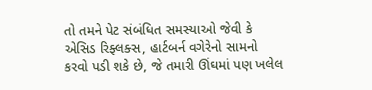તો તમને પેટ સંબંધિત સમસ્યાઓ જેવી કે એસિડ રિફ્લક્સ, હાર્ટબર્ન વગેરેનો સામનો કરવો પડી શકે છે, જે તમારી ઊંઘમાં પણ ખલેલ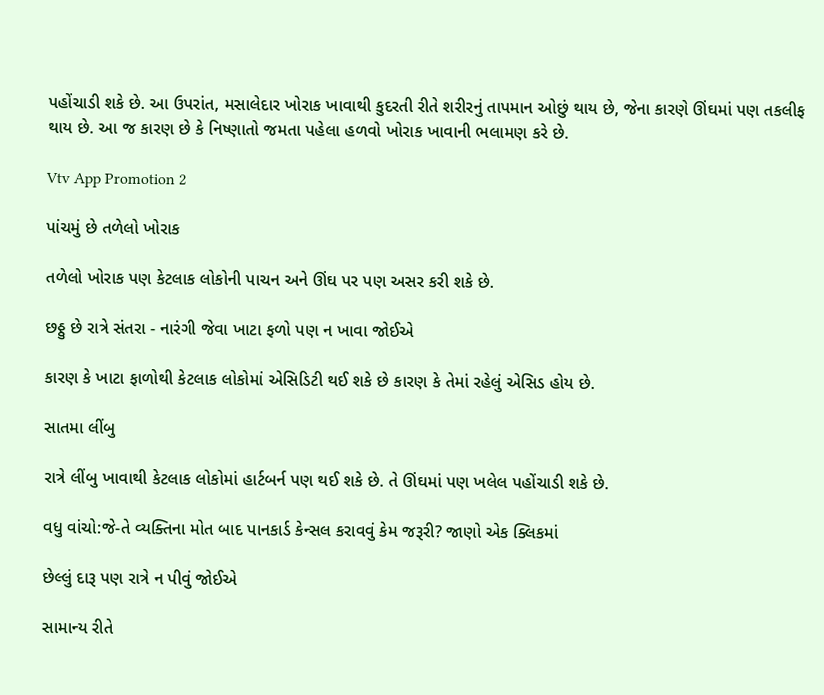પહોંચાડી શકે છે. આ ઉપરાંત, મસાલેદાર ખોરાક ખાવાથી કુદરતી રીતે શરીરનું તાપમાન ઓછું થાય છે, જેના કારણે ઊંઘમાં પણ તકલીફ થાય છે. આ જ કારણ છે કે નિષ્ણાતો જમતા પહેલા હળવો ખોરાક ખાવાની ભલામણ કરે છે.

Vtv App Promotion 2

પાંચમું છે તળેલો ખોરાક

તળેલો ખોરાક પણ કેટલાક લોકોની પાચન અને ઊંઘ પર પણ અસર કરી શકે છે.

છઠ્ઠુ છે રાત્રે સંતરા - નારંગી જેવા ખાટા ફળો પણ ન ખાવા જોઈએ

કારણ કે ખાટા ફાળોથી કેટલાક લોકોમાં એસિડિટી થઈ શકે છે કારણ કે તેમાં રહેલું એસિડ હોય છે.

સાતમા લીંબુ

રાત્રે લીંબુ ખાવાથી કેટલાક લોકોમાં હાર્ટબર્ન પણ થઈ શકે છે. તે ઊંઘમાં પણ ખલેલ પહોંચાડી શકે છે.

વધુ વાંચો:જે-તે વ્યક્તિના મોત બાદ પાનકાર્ડ કેન્સલ કરાવવું કેમ જરૂરી? જાણો એક ક્લિકમાં

છેલ્લું દારૂ પણ રાત્રે ન પીવું જોઈએ

સામાન્ય રીતે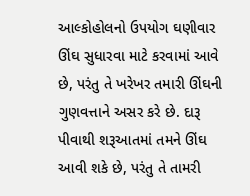આલ્કોહોલનો ઉપયોગ ઘણીવાર ઊંઘ સુધારવા માટે કરવામાં આવે છે, પરંતુ તે ખરેખર તમારી ઊંઘની ગુણવત્તાને અસર કરે છે. દારૂ પીવાથી શરૂઆતમાં તમને ઊંઘ આવી શકે છે, પરંતુ તે તામરી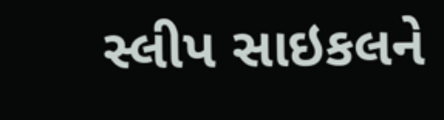સ્લીપ સાઇકલને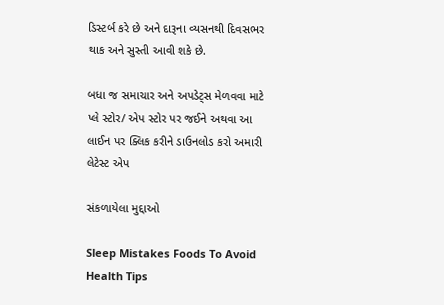ડિસ્ટર્બ કરે છે અને દારૂના વ્યસનથી દિવસભર થાક અને સુસ્તી આવી શકે છે.

બધા જ સમાચાર અને અપડેટ્સ મેળવવા માટે પ્લે સ્ટોર/ એપ સ્ટોર પર જઈને અથવા આ લાઈન પર ક્લિક કરીને ડાઉનલોડ કરો અમારી લેટેસ્ટ એપ

સંકળાયેલા મુદ્દાઓ

Sleep Mistakes Foods To Avoid Health Tips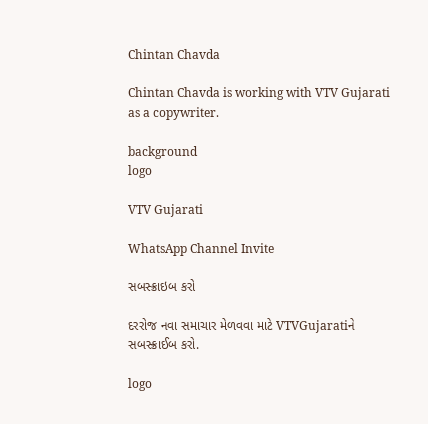Chintan Chavda

Chintan Chavda is working with VTV Gujarati as a copywriter.

background
logo

VTV Gujarati

WhatsApp Channel Invite

સબસ્ક્રાઇબ કરો

દરરોજ નવા સમાચાર મેળવવા માટે VTVGujaratiને સબસ્ક્રાઈબ કરો.

logo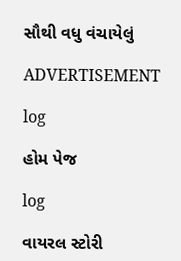સૌથી વધુ વંચાયેલું

ADVERTISEMENT

log

હોમ પેજ

log

વાયરલ સ્ટોરી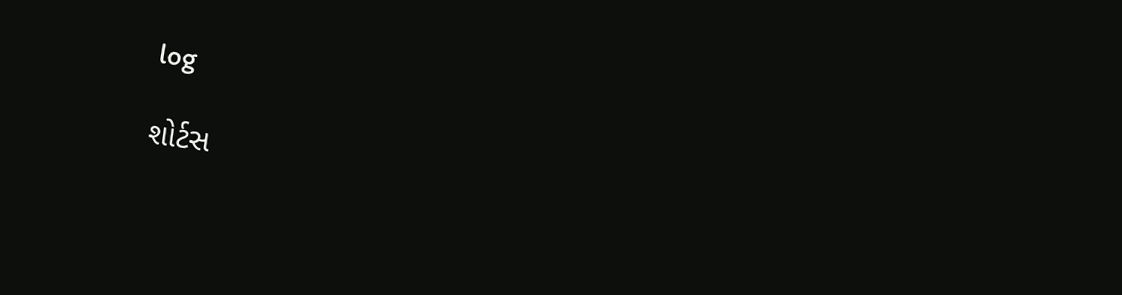log

શોર્ટસ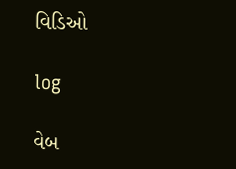વિડિઓ

log

વેબ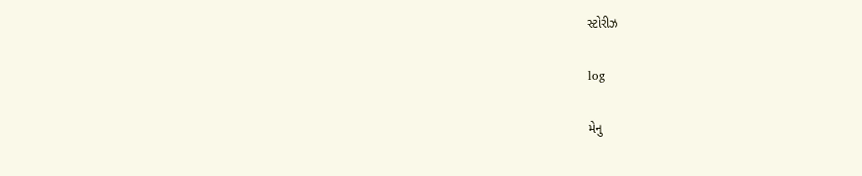સ્ટોરીઝ

log

મેનુ